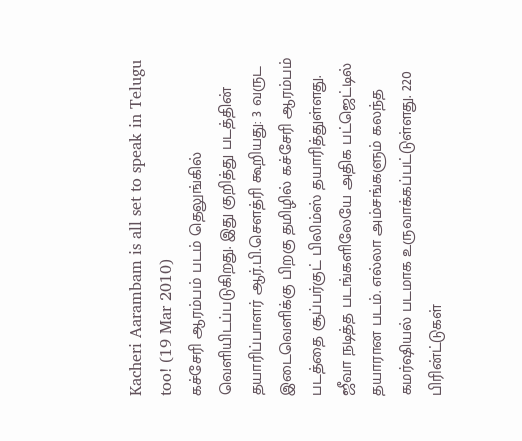Kacheri Aarambam is all set to speak in Telugu too! (19 Mar 2010)
கச்சேரி ஆரம்பம் படம் தெலுங்கில் வெளியிடப்படுகிறது. இது குறித்து படத்தின் தயாரிப்பாளர் ஆர்.பி.சௌத்ரி கூறியது: 3 வருட இடைவெளிக்கு பிறகு தமிழில் கச்சேரி ஆரம்பம் படத்தை சூப்பர்குட் பிலிம்ஸ் தயாரித்துள்ளது. ஜீவா நடித்த படங்களிலேயே அதிக பட்ஜெட்டில் தயாரான படம். எல்லா அம்சங்களும் கலந்த கமர்ஷியல் படமாக உருவாக்கப்பட்டுள்ளது. 220 பிரின்ட்டுகள்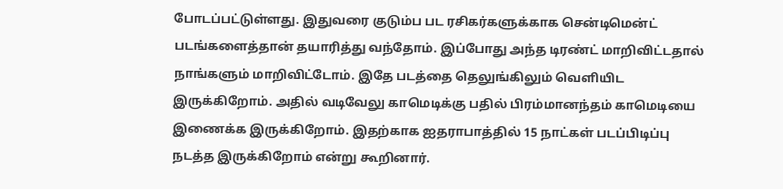போடப்பட்டுள்ளது. இதுவரை குடும்ப பட ரசிகர்களுக்காக சென்டிமென்ட் படங்களைத்தான் தயாரித்து வந்தோம். இப்போது அந்த டிரண்ட் மாறிவிட்டதால் நாங்களும் மாறிவிட்டோம். இதே படத்தை தெலுங்கிலும் வெளியிட இருக்கிறோம். அதில் வடிவேலு காமெடிக்கு பதில் பிரம்மானந்தம் காமெடியை இணைக்க இருக்கிறோம். இதற்காக ஐதராபாத்தில் 15 நாட்கள் படப்பிடிப்பு நடத்த இருக்கிறோம் என்று கூறினார்.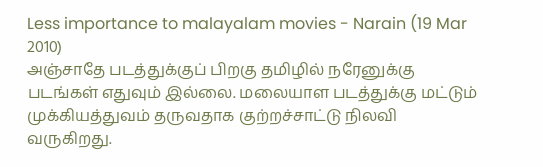Less importance to malayalam movies - Narain (19 Mar 2010)
அஞ்சாதே படத்துக்குப் பிறகு தமிழில் நரேனுக்கு படங்கள் எதுவும் இல்லை. மலையாள படத்துக்கு மட்டும் முக்கியத்துவம் தருவதாக குற்றச்சாட்டு நிலவி வருகிறது.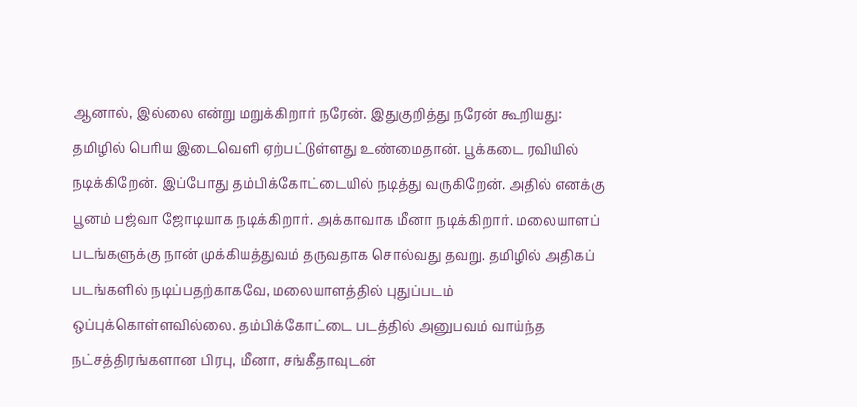ஆனால், இல்லை என்று மறுக்கிறார் நரேன். இதுகுறித்து நரேன் கூறியது: தமிழில் பெரிய இடைவெளி ஏற்பட்டுள்ளது உண்மைதான். பூக்கடை ரவியில் நடிக்கிறேன். இப்போது தம்பிக்கோட்டையில் நடித்து வருகிறேன். அதில் எனக்கு பூனம் பஜ்வா ஜோடியாக நடிக்கிறார். அக்காவாக மீனா நடிக்கிறார். மலையாளப் படங்களுக்கு நான் முக்கியத்துவம் தருவதாக சொல்வது தவறு. தமிழில் அதிகப் படங்களில் நடிப்பதற்காகவே, மலையாளத்தில் புதுப்படம் ஒப்புக்கொள்ளவில்லை. தம்பிக்கோட்டை படத்தில் அனுபவம் வாய்ந்த நட்சத்திரங்களான பிரபு, மீனா, சங்கீதாவுடன்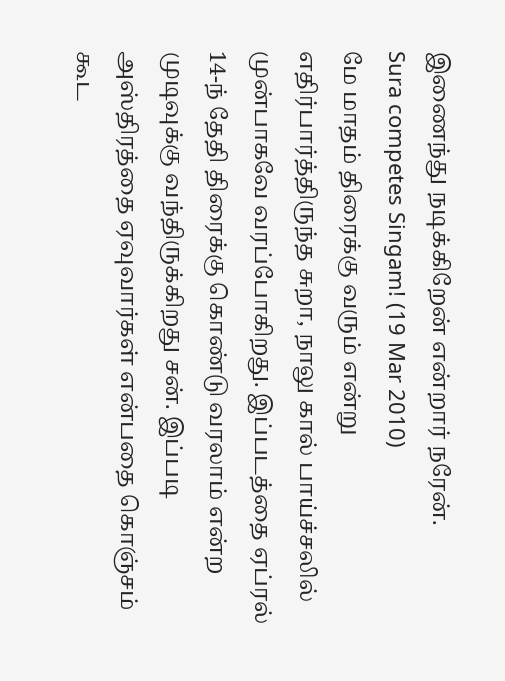இணைந்து நடிக்கிறேன் என்றார் நரேன்.
Sura competes Singam! (19 Mar 2010)
மே மாதம் திரைக்கு வரும் என்று எதிர்பார்த்திருந்த சுறா, நாலு கால் பாய்ச்சலில் முன்பாகவே வரப்போகிறது. இப்படத்தை ஏப்ரல் 14-ந் தேதி திரைக்கு கொண்டு வரலாம் என்ற முடிவுக்கு வந்திருக்கிறது சன். இப்படி அஸ்திரத்தை ஏவுவார்கள் என்பதை கொஞ்சம் கூட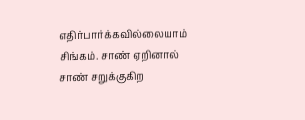எதிர்பார்க்கவில்லையாம் சிங்கம். சாண் ஏறினால் சாண் சறுக்குகிற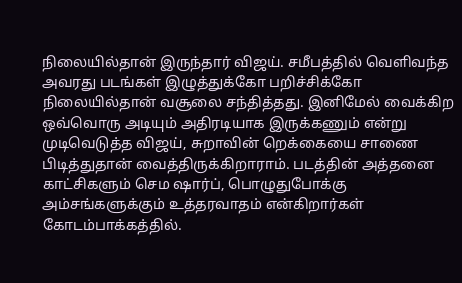நிலையில்தான் இருந்தார் விஜய். சமீபத்தில் வெளிவந்த அவரது படங்கள் இழுத்துக்கோ பறிச்சிக்கோ நிலையில்தான் வசூலை சந்தித்தது. இனிமேல் வைக்கிற ஒவ்வொரு அடியும் அதிரடியாக இருக்கணும் என்று முடிவெடுத்த விஜய், சுறாவின் றெக்கையை சாணை பிடித்துதான் வைத்திருக்கிறாராம். படத்தின் அத்தனை காட்சிகளும் செம ஷார்ப், பொழுதுபோக்கு அம்சங்களுக்கும் உத்தரவாதம் என்கிறார்கள் கோடம்பாக்கத்தில்.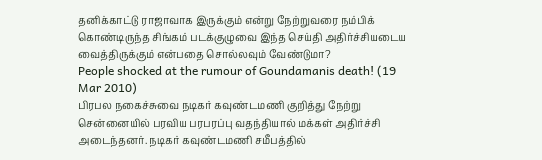தனிக்காட்டு ராஜாவாக இருக்கும் என்று நேற்றுவரை நம்பிக் கொண்டிருந்த சிங்கம் படக்குழுவை இந்த செய்தி அதிர்ச்சியடைய வைத்திருக்கும் என்பதை சொல்லவும் வேண்டுமா?
People shocked at the rumour of Goundamanis death! (19 Mar 2010)
பிரபல நகைச்சுவை நடிகர் கவுண்டமணி குறித்து நேற்று சென்னையில் பரவிய பரபரப்பு வதந்தியால் மக்கள் அதிர்ச்சி அடைந்தனர். நடிகர் கவுண்டமணி சமீபத்தில்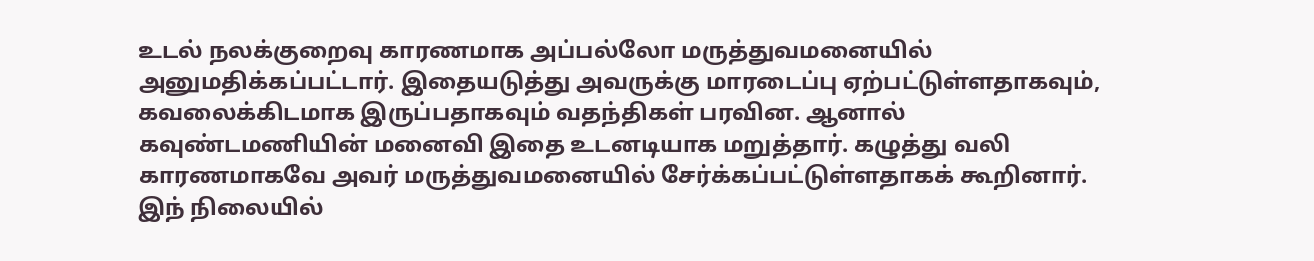உடல் நலக்குறைவு காரணமாக அப்பல்லோ மருத்துவமனையில் அனுமதிக்கப்பட்டார். இதையடுத்து அவருக்கு மாரடைப்பு ஏற்பட்டுள்ளதாகவும், கவலைக்கிடமாக இருப்பதாகவும் வதந்திகள் பரவின. ஆனால் கவுண்டமணியின் மனைவி இதை உடனடியாக மறுத்தார். கழுத்து வலி காரணமாகவே அவர் மருத்துவமனையில் சேர்க்கப்பட்டுள்ளதாகக் கூறினார். இந் நிலையில்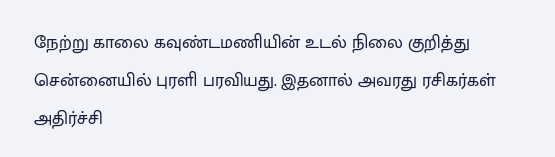நேற்று காலை கவுண்டமணியின் உடல் நிலை குறித்து சென்னையில் புரளி பரவியது. இதனால் அவரது ரசிகர்கள் அதிர்ச்சி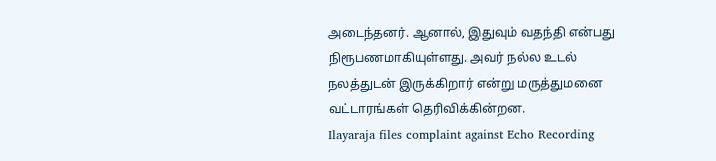அடைந்தனர். ஆனால், இதுவும் வதந்தி என்பது நிரூபணமாகியுள்ளது. அவர் நல்ல உடல் நலத்துடன் இருக்கிறார் என்று மருத்துமனை வட்டாரங்கள் தெரிவிக்கின்றன.
Ilayaraja files complaint against Echo Recording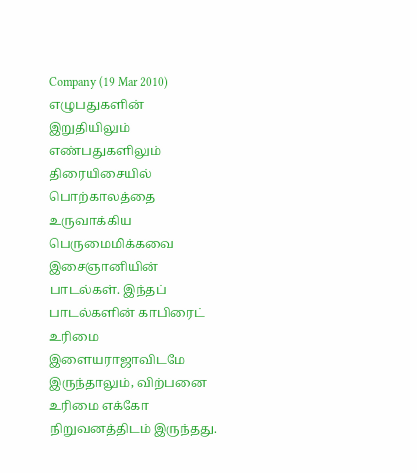Company (19 Mar 2010)
எழுபதுகளின் இறுதியிலும் எண்பதுகளிலும் திரையிசையில் பொற்காலத்தை உருவாக்கிய பெருமைமிக்கவை இசைஞானியின் பாடல்கள். இந்தப் பாடல்களின் காபிரைட் உரிமை இளையராஜாவிடமே இருந்தாலும், விற்பனை உரிமை எக்கோ நிறுவனத்திடம் இருந்தது.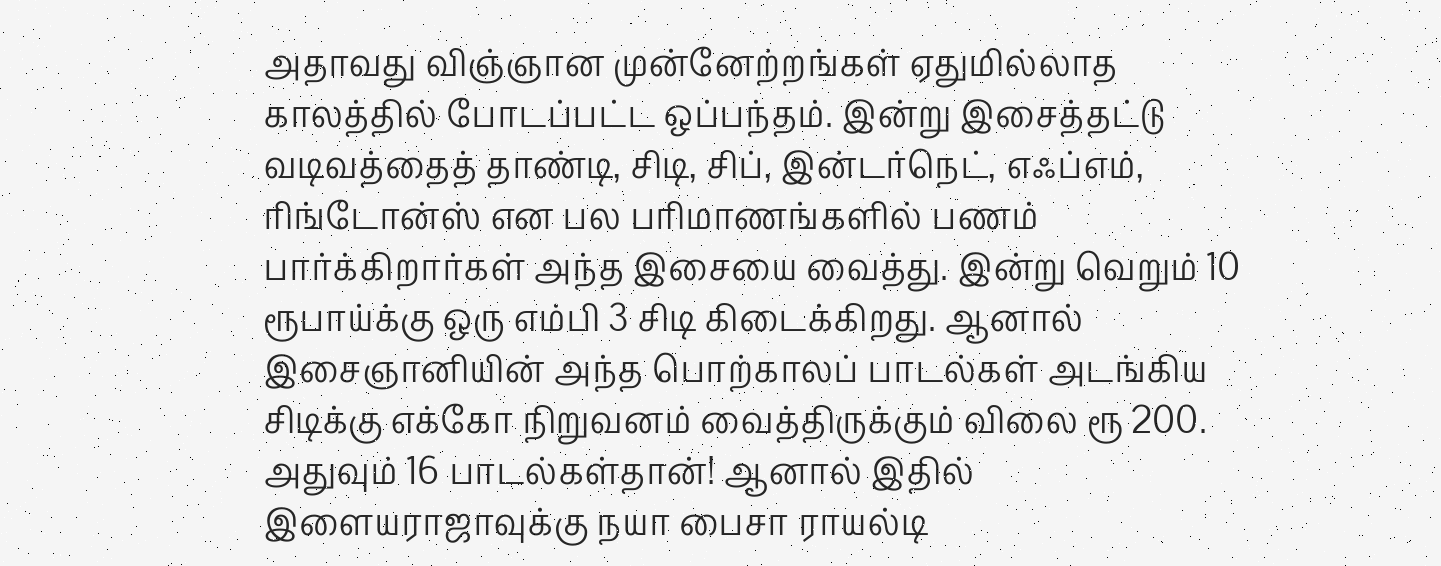அதாவது விஞ்ஞான முன்னேற்றங்கள் ஏதுமில்லாத காலத்தில் போடப்பட்ட ஒப்பந்தம். இன்று இசைத்தட்டு வடிவத்தைத் தாண்டி, சிடி, சிப், இன்டர்நெட், எஃப்எம், ரிங்டோன்ஸ் என பல பரிமாணங்களில் பணம் பார்க்கிறார்கள் அந்த இசையை வைத்து. இன்று வெறும் 10 ரூபாய்க்கு ஒரு எம்பி 3 சிடி கிடைக்கிறது. ஆனால் இசைஞானியின் அந்த பொற்காலப் பாடல்கள் அடங்கிய சிடிக்கு எக்கோ நிறுவனம் வைத்திருக்கும் விலை ரூ 200. அதுவும் 16 பாடல்கள்தான்! ஆனால் இதில் இளையராஜாவுக்கு நயா பைசா ராயல்டி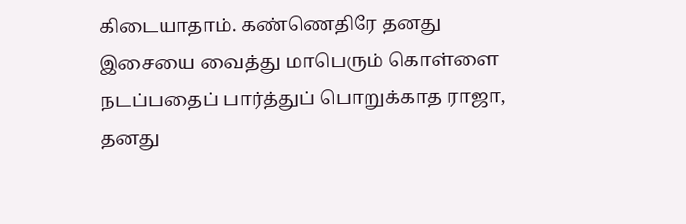கிடையாதாம். கண்ணெதிரே தனது இசையை வைத்து மாபெரும் கொள்ளை நடப்பதைப் பார்த்துப் பொறுக்காத ராஜா, தனது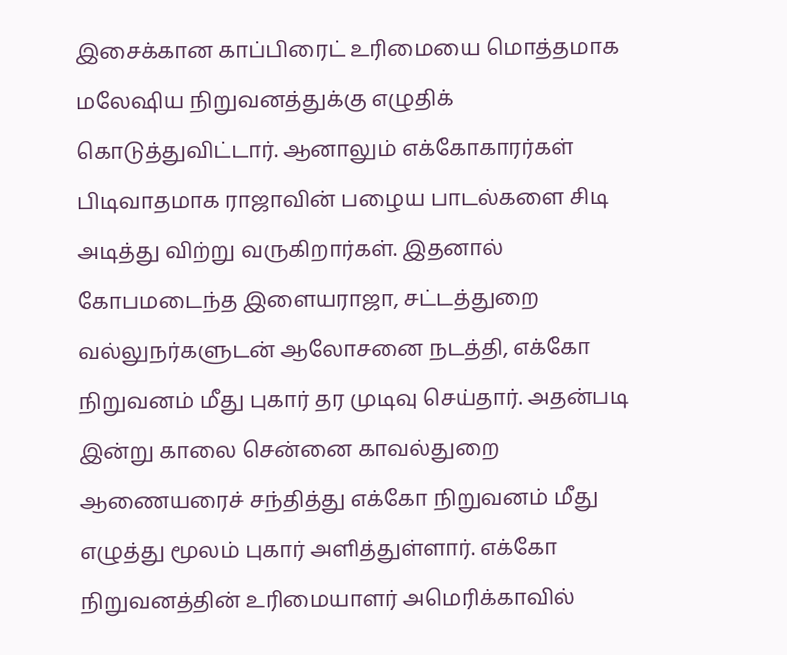இசைக்கான காப்பிரைட் உரிமையை மொத்தமாக மலேஷிய நிறுவனத்துக்கு எழுதிக் கொடுத்துவிட்டார். ஆனாலும் எக்கோகாரர்கள் பிடிவாதமாக ராஜாவின் பழைய பாடல்களை சிடி அடித்து விற்று வருகிறார்கள். இதனால் கோபமடைந்த இளையராஜா, சட்டத்துறை வல்லுநர்களுடன் ஆலோசனை நடத்தி, எக்கோ நிறுவனம் மீது புகார் தர முடிவு செய்தார். அதன்படி இன்று காலை சென்னை காவல்துறை ஆணையரைச் சந்தித்து எக்கோ நிறுவனம் மீது எழுத்து மூலம் புகார் அளித்துள்ளார். எக்கோ நிறுவனத்தின் உரிமையாளர் அமெரிக்காவில்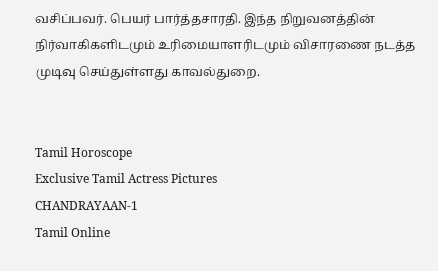வசிப்பவர். பெயர் பார்த்தசாரதி. இந்த நிறுவனத்தின் நிர்வாகிகளிடமும் உரிமையாளரிடமும் விசாரணை நடத்த முடிவு செய்துள்ளது காவல்துறை.


Tamil Horoscope
Exclusive Tamil Actress Pictures
CHANDRAYAAN-1
Tamil Online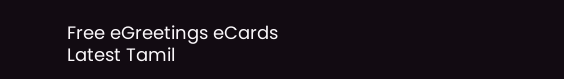Free eGreetings eCards
Latest Tamil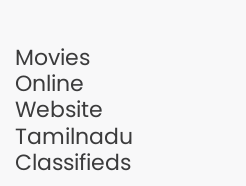Movies Online Website
Tamilnadu Classifieds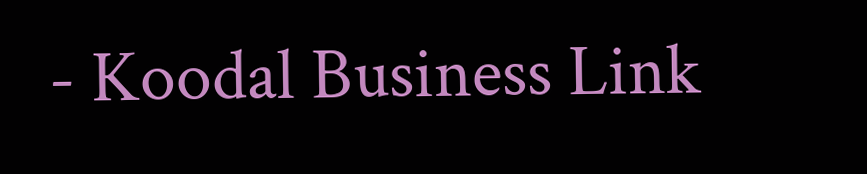- Koodal Business Link